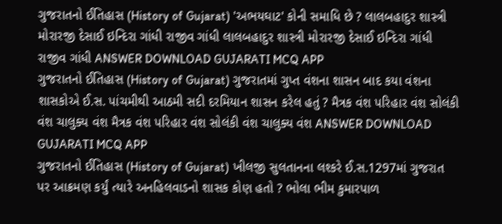ગુજરાતનો ઈતિહાસ (History of Gujarat) 'અભયઘાટ' કોની સમાધિ છે ? લાલબહાદુર શાસ્ત્રી મોરારજી દેસાઈ ઇન્દિરા ગાંધી રાજીવ ગાંધી લાલબહાદુર શાસ્ત્રી મોરારજી દેસાઈ ઇન્દિરા ગાંધી રાજીવ ગાંધી ANSWER DOWNLOAD GUJARATI MCQ APP
ગુજરાતનો ઈતિહાસ (History of Gujarat) ગુજરાતમાં ગુપ્ત વંશના શાસન બાદ કયા વંશના શાસકોએ ઈ.સ. પાંચમીથી આઠમી સદી દરમિયાન શાસન કરેલ હતું ? મૈત્રક વંશ પરિહાર વંશ સોલંકી વંશ ચાલુક્ય વંશ મૈત્રક વંશ પરિહાર વંશ સોલંકી વંશ ચાલુક્ય વંશ ANSWER DOWNLOAD GUJARATI MCQ APP
ગુજરાતનો ઈતિહાસ (History of Gujarat) ખીલજી સુલતાનના લશ્કરે ઈ.સ.1297માં ગુજરાત પર આક્રમણ કર્યું ત્યારે અનહિલવાડનો શાસક કોણ હતો ? ભોલા ભીમ કુમારપાળ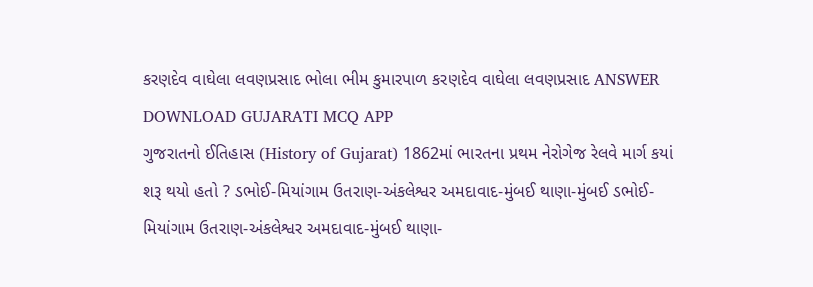કરણદેવ વાઘેલા લવણપ્રસાદ ભોલા ભીમ કુમારપાળ કરણદેવ વાઘેલા લવણપ્રસાદ ANSWER DOWNLOAD GUJARATI MCQ APP
ગુજરાતનો ઈતિહાસ (History of Gujarat) 1862માં ભારતના પ્રથમ નેરોગેજ રેલવે માર્ગ કયાં શરૂ થયો હતો ? ડભોઈ-મિયાંગામ ઉતરાણ-અંકલેશ્વર અમદાવાદ-મુંબઈ થાણા-મુંબઈ ડભોઈ-મિયાંગામ ઉતરાણ-અંકલેશ્વર અમદાવાદ-મુંબઈ થાણા-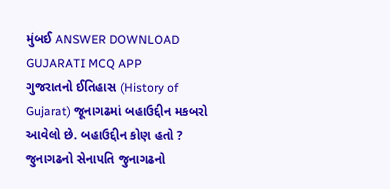મુંબઈ ANSWER DOWNLOAD GUJARATI MCQ APP
ગુજરાતનો ઈતિહાસ (History of Gujarat) જૂનાગઢમાં બહાઉદ્દીન મકબરો આવેલો છે. બહાઉદ્દીન કોણ હતો ? જુનાગઢનો સેનાપતિ જુનાગઢનો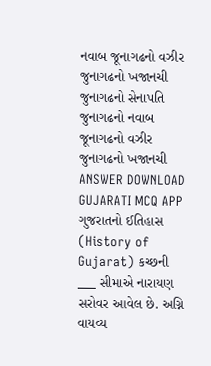નવાબ જૂનાગઢનો વઝીર જુનાગઢનો ખજાનચી જુનાગઢનો સેનાપતિ જુનાગઢનો નવાબ જૂનાગઢનો વઝીર જુનાગઢનો ખજાનચી ANSWER DOWNLOAD GUJARATI MCQ APP
ગુજરાતનો ઈતિહાસ (History of Gujarat) કચ્છની ___ સીમાએ નારાયણ સરોવર આવેલ છે. અગ્નિ વાયવ્ય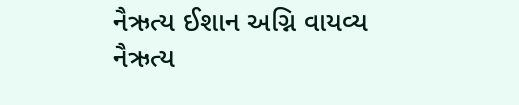નૈઋત્ય ઈશાન અગ્નિ વાયવ્ય નૈઋત્ય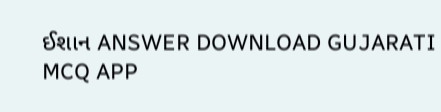ઈશાન ANSWER DOWNLOAD GUJARATI MCQ APP